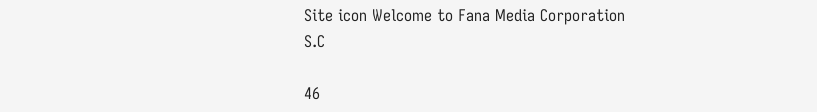Site icon Welcome to Fana Media Corporation S.C

46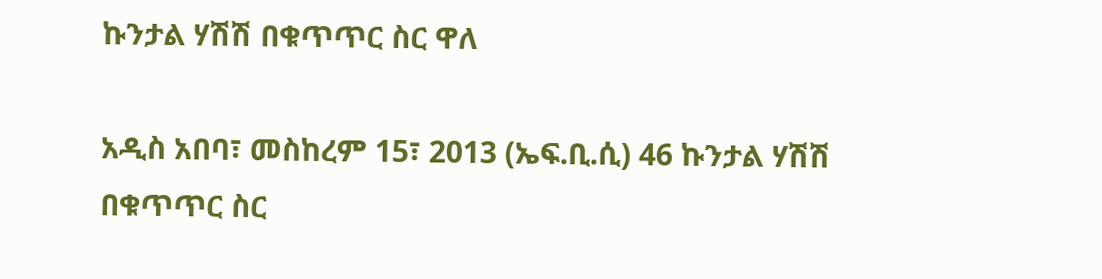ኩንታል ሃሽሽ በቁጥጥር ስር ዋለ

አዲስ አበባ፣ መስከረም 15፣ 2013 (ኤፍ.ቢ.ሲ) 46 ኩንታል ሃሽሽ በቁጥጥር ስር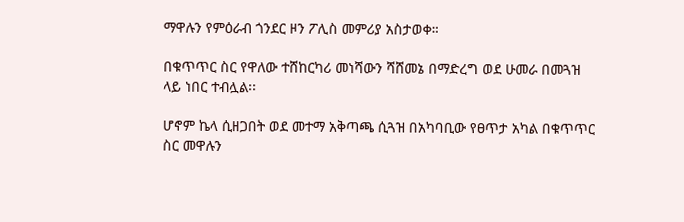ማዋሉን የምዕራብ ጎንደር ዞን ፖሊስ መምሪያ አስታወቀ።

በቁጥጥር ስር የዋለው ተሸከርካሪ መነሻውን ሻሸመኔ በማድረግ ወደ ሁመራ በመጓዝ ላይ ነበር ተብሏል፡፡

ሆኖም ኬላ ሲዘጋበት ወደ መተማ አቅጣጫ ሲጓዝ በአካባቢው የፀጥታ አካል በቁጥጥር ስር መዋሉን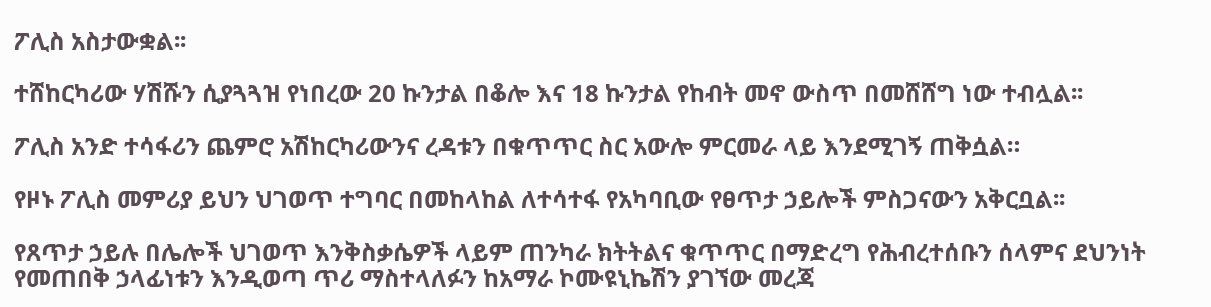ፖሊስ አስታውቋል፡፡

ተሸከርካሪው ሃሽሹን ሲያጓጓዝ የነበረው 20 ኩንታል በቆሎ እና 18 ኩንታል የከብት መኖ ውስጥ በመሸሸግ ነው ተብሏል፡፡

ፖሊስ አንድ ተሳፋሪን ጨምሮ አሽከርካሪውንና ረዳቱን በቁጥጥር ስር አውሎ ምርመራ ላይ እንደሚገኝ ጠቅሷል።

የዞኑ ፖሊስ መምሪያ ይህን ህገወጥ ተግባር በመከላከል ለተሳተፋ የአካባቢው የፀጥታ ኃይሎች ምስጋናውን አቅርቧል፡፡

የጸጥታ ኃይሉ በሌሎች ህገወጥ እንቅስቃሴዎች ላይም ጠንካራ ክትትልና ቁጥጥር በማድረግ የሕብረተሰቡን ሰላምና ደህንነት የመጠበቅ ኃላፊነቱን እንዲወጣ ጥሪ ማስተላለፉን ከአማራ ኮሙዩኒኬሽን ያገኘው መረጃ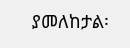ያመለከታል፡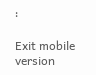፡

Exit mobile version